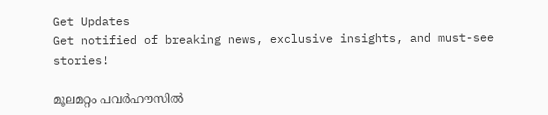Get Updates
Get notified of breaking news, exclusive insights, and must-see stories!

മൂലമറ്റം പവര്‍ഹൗസില്‍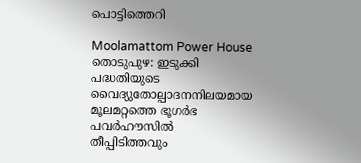പൊട്ടിത്തെറി

Moolamattom Power House
തൊടുപുഴ: ഇടുക്കി പദ്ധതിയുടെ വൈദ്യുതോല്പാദനനിലയമായ മൂലമറ്റത്തെ ഭൂഗര്‍ഭ പവര്‍ഹൗസില്‍ തീപ്പിടിത്തവും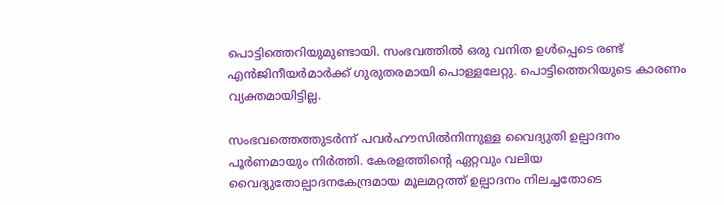പൊട്ടിത്തെറിയുമുണ്ടായി. സംഭവത്തില്‍ ഒരു വനിത ഉള്‍പ്പെടെ രണ്ട് എന്‍ജിനീയര്‍മാര്‍ക്ക് ഗുരുതരമായി പൊള്ളലേറ്റു. പൊട്ടിത്തെറിയുടെ കാരണം വ്യക്തമായിട്ടില്ല.

സംഭവത്തെത്തുടര്‍ന്ന് പവര്‍ഹൗസില്‍നിന്നുള്ള വൈദ്യുതി ഉല്പാദനം പൂര്‍ണമായും നിര്‍ത്തി. കേരളത്തിന്റെ ഏറ്റവും വലിയ വൈദ്യുതോല്പാദനകേന്ദ്രമായ മൂലമറ്റത്ത് ഉല്പാദനം നിലച്ചതോടെ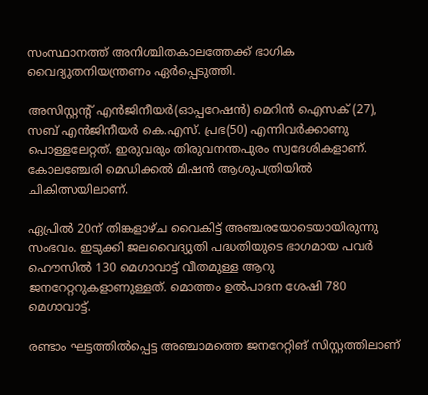സംസ്ഥാനത്ത് അനിശ്ചിതകാലത്തേക്ക് ഭാഗിക വൈദ്യുതനിയന്ത്രണം ഏര്‍പ്പെടുത്തി.

അസിസ്റ്റന്റ് എന്‍ജിനീയര്‍(ഓപ്പറേഷന്‍) മെറിന്‍ ഐസക് (27), സബ് എന്‍ജിനീയര്‍ കെ.എസ്. പ്രഭ(50) എന്നിവര്‍ക്കാണു പൊള്ളലേറ്റത്. ഇരുവരും തിരുവനന്തപുരം സ്വദേശികളാണ്.
കോലഞ്ചേരി മെഡിക്കല്‍ മിഷന്‍ ആശുപത്രിയില്‍ ചികിത്സയിലാണ്.

ഏപ്രില്‍ 20ന് തിങ്കളാഴ്ച വൈകിട്ട് അഞ്ചരയോടെയായിരുന്നു സംഭവം. ഇടുക്കി ജലവൈദ്യുതി പദ്ധതിയുടെ ഭാഗമായ പവര്‍ ഹൌസില്‍ 130 മെഗാവാട്ട് വീതമുള്ള ആറു ജനറേറ്ററുകളാണുള്ളത്. മൊത്തം ഉല്‍പാദന ശേഷി 780 മെഗാവാട്ട്.

രണ്ടാം ഘട്ടത്തില്‍പ്പെട്ട അഞ്ചാമത്തെ ജനറേറ്റിങ് സിസ്റ്റത്തിലാണ്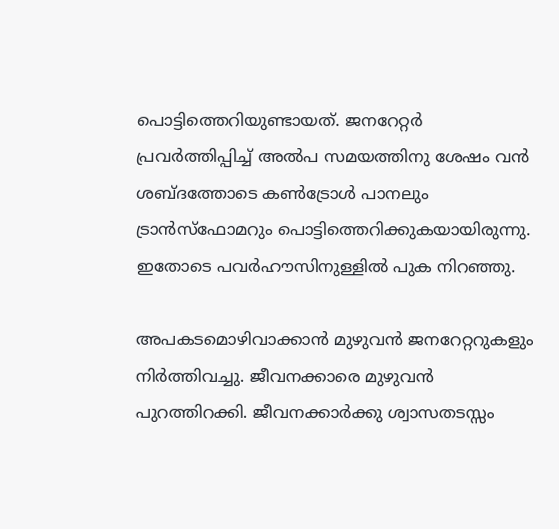പൊട്ടിത്തെറിയുണ്ടായത്. ജനറേറ്റര്‍ പ്രവര്‍ത്തിപ്പിച്ച് അല്‍പ സമയത്തിനു ശേഷം വന്‍ ശബ്ദത്തോടെ കണ്‍ട്രോള്‍ പാനലും ട്രാന്‍സ്‌ഫോമറും പൊട്ടിത്തെറിക്കുകയായിരുന്നു. ഇതോടെ പവര്‍ഹൗസിനുള്ളില്‍ പുക നിറഞ്ഞു.

അപകടമൊഴിവാക്കാന്‍ മുഴുവന്‍ ജനറേറ്ററുകളും നിര്‍ത്തിവച്ചു. ജീവനക്കാരെ മുഴുവന്‍ പുറത്തിറക്കി. ജീവനക്കാര്‍ക്കു ശ്വാസതടസ്സം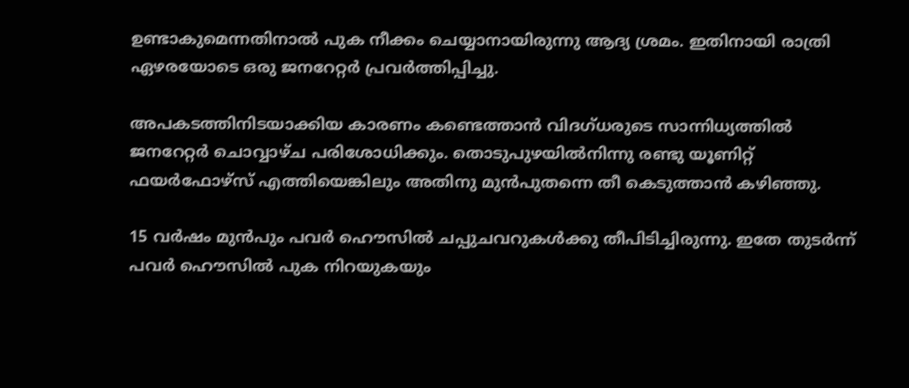ഉണ്ടാകുമെന്നതിനാല്‍ പുക നീക്കം ചെയ്യാനായിരുന്നു ആദ്യ ശ്രമം. ഇതിനായി രാത്രി ഏഴരയോടെ ഒരു ജനറേറ്റര്‍ പ്രവര്‍ത്തിപ്പിച്ചു.

അപകടത്തിനിടയാക്കിയ കാരണം കണ്ടെത്താന്‍ വിദഗ്ധരുടെ സാന്നിധ്യത്തില്‍ ജനറേറ്റര്‍ ചൊവ്വാഴ്ച പരിശോധിക്കും. തൊടുപുഴയില്‍നിന്നു രണ്ടു യൂണിറ്റ് ഫയര്‍ഫോഴ്‌സ് എത്തിയെങ്കിലും അതിനു മുന്‍പുതന്നെ തീ കെടുത്താന്‍ കഴിഞ്ഞു.

15 വര്‍ഷം മുന്‍പും പവര്‍ ഹൌസില്‍ ചപ്പുചവറുകള്‍ക്കു തീപിടിച്ചിരുന്നു. ഇതേ തുടര്‍ന്ന് പവര്‍ ഹൌസില്‍ പുക നിറയുകയും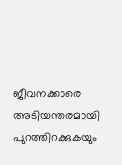ജീവനക്കാരെ അടിയന്തരമായി പുറത്തിറക്കുകയും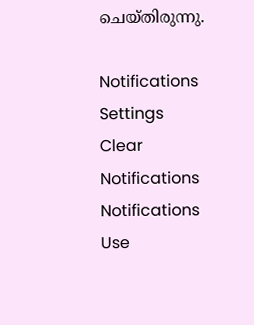ചെയ്തിരുന്നു.

Notifications
Settings
Clear Notifications
Notifications
Use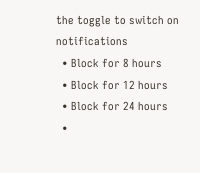the toggle to switch on notifications
  • Block for 8 hours
  • Block for 12 hours
  • Block for 24 hours
  •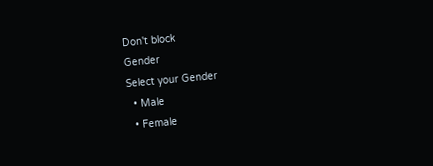Don't block
Gender
Select your Gender
  • Male
  • Female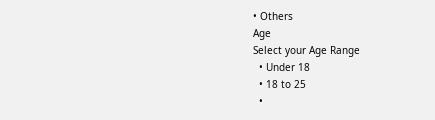• Others
Age
Select your Age Range
  • Under 18
  • 18 to 25
  •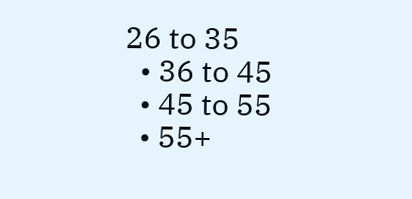26 to 35
  • 36 to 45
  • 45 to 55
  • 55+